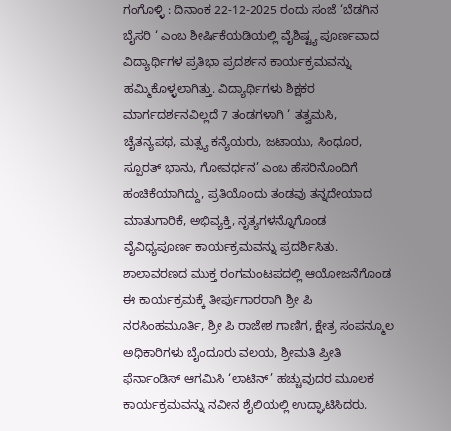ಗಂಗೊಳ್ಳಿ : ದಿನಾಂಕ 22-12-2025 ರಂದು ಸಂಜೆ ‘ಬೆಡಗಿನ ಬೈಸರಿ ‘ ಎಂಬ ಶೀರ್ಷಿಕೆಯಡಿಯಲ್ಲಿ ವೈಶಿಷ್ಟ್ಯ ಪೂರ್ಣವಾದ ವಿದ್ಯಾರ್ಥಿಗಳ ಪ್ರತಿಭಾ ಪ್ರದರ್ಶನ ಕಾರ್ಯಕ್ರಮವನ್ನು ಹಮ್ಮಿಕೊಳ್ಳಲಾಗಿತ್ತು. ವಿದ್ಯಾರ್ಥಿಗಳು ಶಿಕ್ಷಕರ ಮಾರ್ಗದರ್ಶನವಿಲ್ಲದೆ 7 ತಂಡಗಳಾಗಿ ‘ ತತ್ವಮಸಿ, ಚೈತನ್ಯಪಥ, ಮತ್ಸ್ಯ ಕನ್ಯೆಯರು, ಜಟಾಯು, ಸಿಂಧೂರ, ಸ್ಪೂರತ್ ಭಾನು, ಗೋವರ್ಧನ’ ಎಂಬ ಹೆಸರಿನೊಂದಿಗೆ ಹಂಚಿಕೆಯಾಗಿದ್ದು, ಪ್ರತಿಯೊಂದು ತಂಡವು ತನ್ನದೇಯಾದ ಮಾತುಗಾರಿಕೆ, ಅಭಿವ್ಯಕ್ತಿ, ನೃತ್ಯಗಳನ್ನೊಗೊಂಡ ವೈವಿಧ್ಯಪೂರ್ಣ ಕಾರ್ಯಕ್ರಮವನ್ನು ಪ್ರದರ್ಶಿಸಿತು. ಶಾಲಾವರಣದ ಮುಕ್ತ ರಂಗಮಂಟಪದಲ್ಲಿ ಆಯೋಜನೆಗೊಂಡ ಈ ಕಾರ್ಯಕ್ರಮಕ್ಕೆ ತೀರ್ಪುಗಾರರಾಗಿ ಶ್ರೀ ಪಿ ನರಸಿಂಹಮೂರ್ತಿ, ಶ್ರೀ ಪಿ ರಾಜೇಶ ಗಾಣಿಗ, ಕ್ಷೇತ್ರ ಸಂಪನ್ಮೂಲ ಅಧಿಕಾರಿಗಳು ಬೈಂದೂರು ವಲಯ, ಶ್ರೀಮತಿ ಪ್ರೀತಿ ಫೆರ್ನಾಂಡಿಸ್ ಆಗಮಿಸಿ ‘ಲಾಟಿನ್’ ಹಚ್ಚುವುದರ ಮೂಲಕ ಕಾರ್ಯಕ್ರಮವನ್ನು ನವೀನ ಶೈಲಿಯಲ್ಲಿ ಉದ್ಘಾಟಿಸಿದರು.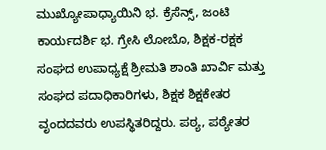ಮುಖ್ಯೋಪಾಧ್ಯಾಯಿನಿ ಭ. ಕ್ರೆಸೆನ್ಸ್, ಜಂಟಿ ಕಾರ್ಯದರ್ಶಿ ಭ. ಗ್ರೇಸಿ ಲೋಬೊ, ಶಿಕ್ಷಕ-ರಕ್ಷಕ ಸಂಘದ ಉಪಾಧ್ಯಕ್ಷೆ ಶ್ರೀಮತಿ ಶಾಂತಿ ಖಾರ್ವಿ ಮತ್ತು ಸಂಘದ ಪದಾಧಿಕಾರಿಗಳು, ಶಿಕ್ಷಕ ಶಿಕ್ಷಕೇತರ ವೃಂದದವರು ಉಪಸ್ಥಿತರಿದ್ದರು. ಪಠ್ಯ, ಪಠ್ಯೇತರ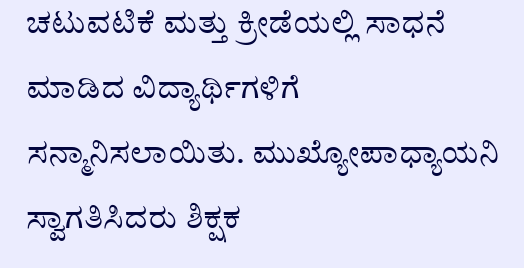ಚಟುವಟಿಕೆ ಮತ್ತು ಕ್ರೀಡೆಯಲ್ಲಿ ಸಾಧನೆ ಮಾಡಿದ ವಿದ್ಯಾರ್ಥಿಗಳಿಗೆ ಸನ್ಮಾನಿಸಲಾಯಿತು. ಮುಖ್ಯೋಪಾಧ್ಯಾಯನಿ ಸ್ವಾಗತಿಸಿದರು ಶಿಕ್ಷಕ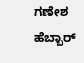ಗಣೇಶ ಹೆಬ್ಬಾರ್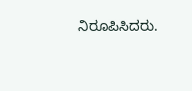ನಿರೂಪಿಸಿದರು.